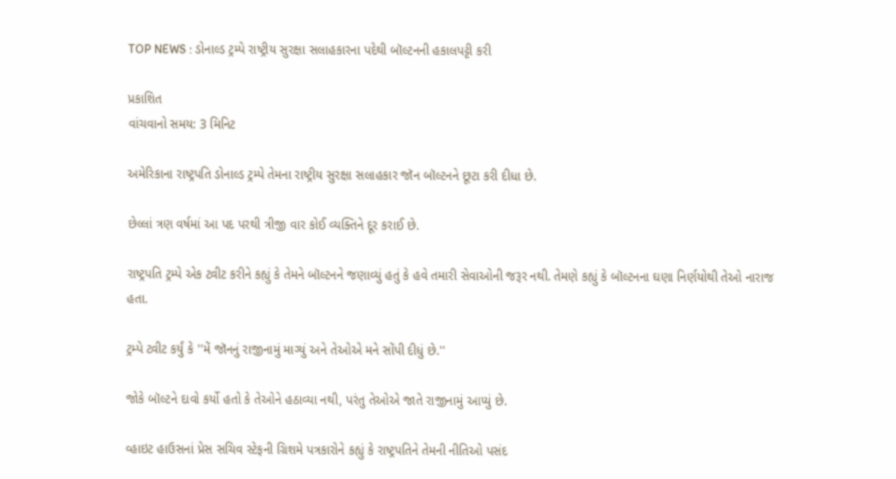TOP NEWS : ડોનાલ્ડ ટ્રમ્પે રાષ્ટ્રીય સુરક્ષા સલાહકારના પદેથી બૉલ્ટનની હકાલપટ્ટી કરી

પ્રકાશિત
વાંચવાનો સમય: 3 મિનિટ

અમેરિકાના રાષ્ટ્રપતિ ડોનાલ્ડ ટ્રમ્પે તેમના રાષ્ટ્રીય સુરક્ષા સલાહકાર જૉન બૉલ્ટનને છૂટા કરી દીધા છે.

છેલ્લાં ત્રણ વર્ષમાં આ પદ પરથી ત્રીજી વાર કોઈ વ્યક્તિને દૂર કરાઈ છે.

રાષ્ટ્રપતિ ટ્રમ્પે એક ટ્વીટ કરીને કહ્યું કે તેમને બૉલ્ટનને જણાવ્યું હતું કે હવે તમારી સેવાઓની જરૂર નથી. તેમણે કહ્યું કે બૉલ્ટનના ઘણા નિર્ણયોથી તેઓ નારાજ હતા.

ટ્રમ્પે ટ્વીટ કર્યું કે ''મેં જૉનનું રાજીનામું માગ્યું અને તેઓએ મને સોંપી દીધું છે.''

જોકે બૉલ્ટને દાવો કર્યો હતો કે તેઓને હઠાવ્યા નથી, પરંતુ તેઓએ જાતે રાજીનામું આપ્યું છે.

વ્હાઇટ હાઉસનાં પ્રેસ સચિવ સ્ટેફની ગ્રિશમે પત્રકારોને કહ્યું કે રાષ્ટ્રપતિને તેમની નીતિઓ પસંદ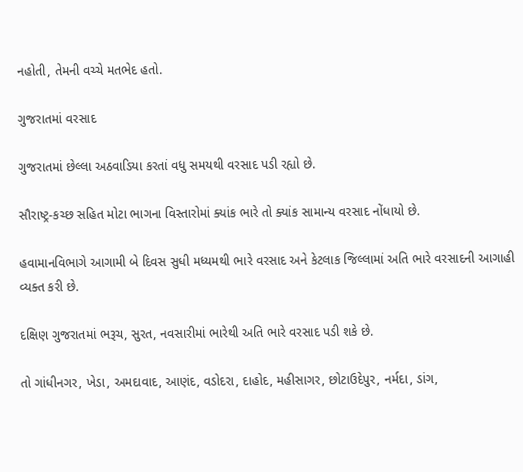નહોતી, તેમની વચ્ચે મતભેદ હતો.

ગુજરાતમાં વરસાદ

ગુજરાતમાં છેલ્લા અઠવાડિયા કરતાં વધુ સમયથી વરસાદ પડી રહ્યો છે.

સૌરાષ્ટ્ર-કચ્છ સહિત મોટા ભાગના વિસ્તારોમાં ક્યાંક ભારે તો ક્યાંક સામાન્ય વરસાદ નોંધાયો છે.

હવામાનવિભાગે આગામી બે દિવસ સુધી મધ્યમથી ભારે વરસાદ અને કેટલાક જિલ્લામાં અતિ ભારે વરસાદની આગાહી વ્યક્ત કરી છે.

દક્ષિણ ગુજરાતમાં ભરૂચ, સુરત, નવસારીમાં ભારેથી અતિ ભારે વરસાદ પડી શકે છે.

તો ગાંધીનગર, ખેડા, અમદાવાદ, આણંદ, વડોદરા, દાહોદ, મહીસાગર, છોટાઉદેપુર, નર્મદા, ડાંગ,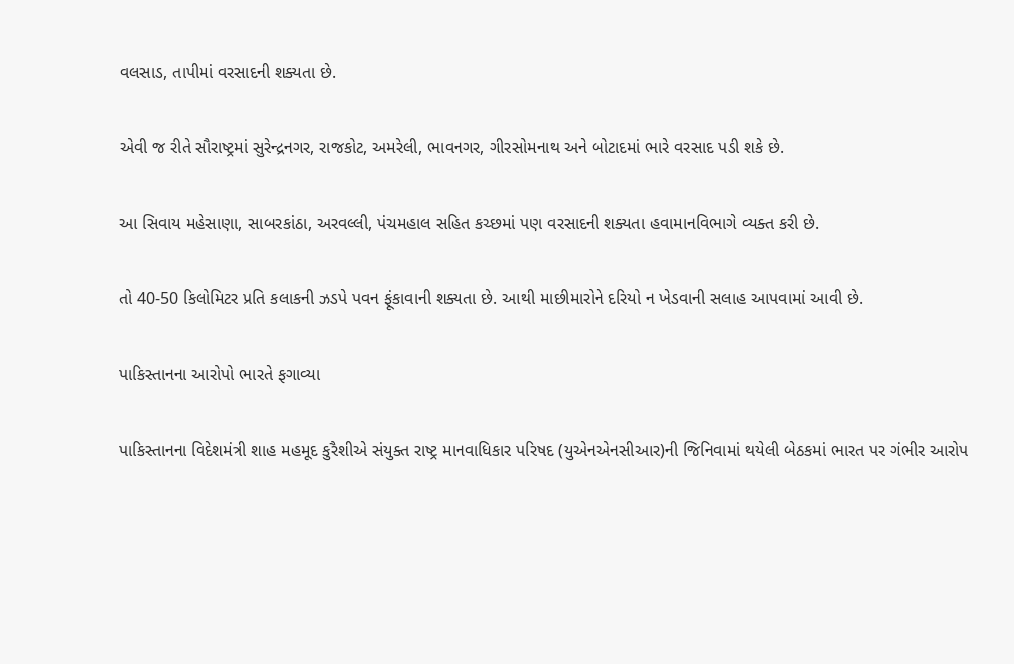વલસાડ, તાપીમાં વરસાદની શક્યતા છે.

એવી જ રીતે સૌરાષ્ટ્રમાં સુરેન્દ્રનગર, રાજકોટ, અમરેલી, ભાવનગર, ગીરસોમનાથ અને બોટાદમાં ભારે વરસાદ પડી શકે છે.

આ સિવાય મહેસાણા, સાબરકાંઠા, અરવલ્લી, પંચમહાલ સહિત કચ્છમાં પણ વરસાદની શક્યતા હવામાનવિભાગે વ્યક્ત કરી છે.

તો 40-50 કિલોમિટર પ્રતિ કલાકની ઝડપે પવન ફૂંકાવાની શક્યતા છે. આથી માછીમારોને દરિયો ન ખેડવાની સલાહ આપવામાં આવી છે.

પાકિસ્તાનના આરોપો ભારતે ફગાવ્યા

પાકિસ્તાનના વિદેશમંત્રી શાહ મહમૂદ કુરૈશીએ સંયુક્ત રાષ્ટ્ર માનવાધિકાર પરિષદ (યુએનએનસીઆર)ની જિનિવામાં થયેલી બેઠકમાં ભારત પર ગંભીર આરોપ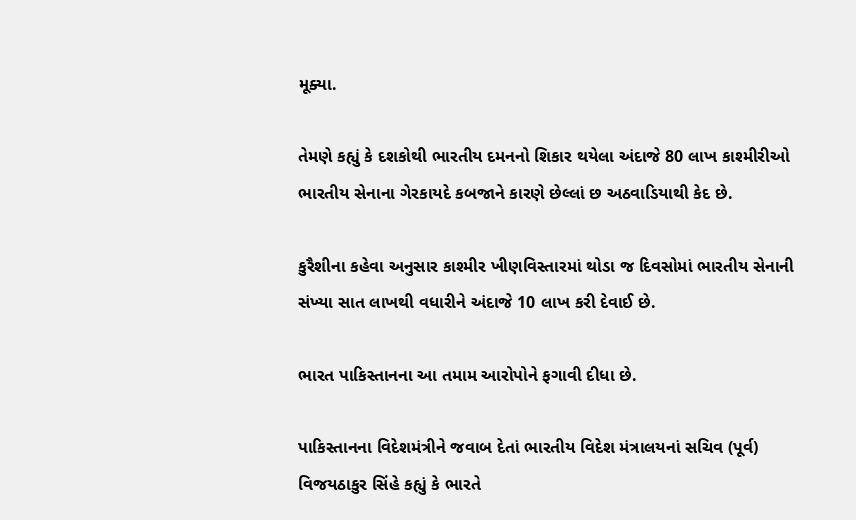મૂક્યા.

તેમણે કહ્યું કે દશકોથી ભારતીય દમનનો શિકાર થયેલા અંદાજે 80 લાખ કાશ્મીરીઓ ભારતીય સેનાના ગેરકાયદે કબજાને કારણે છેલ્લાં છ અઠવાડિયાથી કેદ છે.

કુરૈશીના કહેવા અનુસાર કાશ્મીર ખીણવિસ્તારમાં થોડા જ દિવસોમાં ભારતીય સેનાની સંખ્યા સાત લાખથી વધારીને અંદાજે 10 લાખ કરી દેવાઈ છે.

ભારત પાકિસ્તાનના આ તમામ આરોપોને ફગાવી દીધા છે.

પાકિસ્તાનના વિદેશમંત્રીને જવાબ દેતાં ભારતીય વિદેશ મંત્રાલયનાં સચિવ (પૂર્વ) વિજયઠાકુર સિંહે કહ્યું કે ભારતે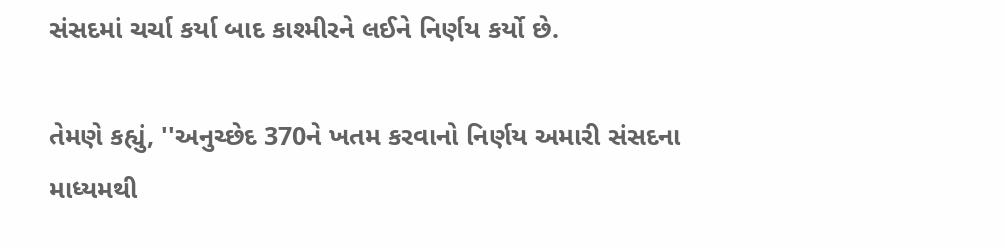સંસદમાં ચર્ચા કર્યા બાદ કાશ્મીરને લઈને નિર્ણય કર્યો છે.

તેમણે કહ્યું, ''અનુચ્છેદ 370ને ખતમ કરવાનો નિર્ણય અમારી સંસદના માધ્યમથી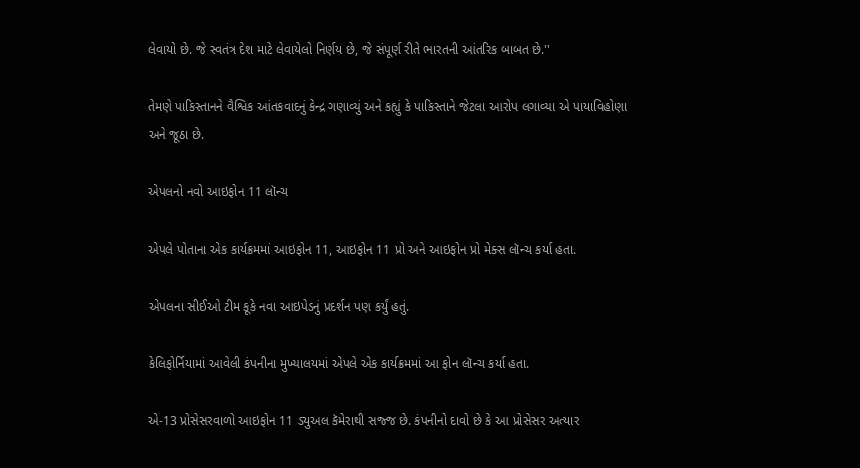લેવાયો છે. જે સ્વતંત્ર દેશ માટે લેવાયેલો નિર્ણય છે, જે સંપૂર્ણ રીતે ભારતની આંતરિક બાબત છે.''

તેમણે પાકિસ્તાનને વૈશ્વિક આંતકવાદનું કેન્દ્ર ગણાવ્યું અને કહ્યું કે પાકિસ્તાને જેટલા આરોપ લગાવ્યા એ પાયાવિહોણા અને જૂઠા છે.

એપલનો નવો આઇફોન 11 લૉન્ચ

એપલે પોતાના એક કાર્યક્રમમાં આઇફોન 11, આઇફોન 11 પ્રો અને આઇફોન પ્રો મેક્સ લૉન્ચ કર્યા હતા.

એપલના સીઈઓ ટીમ કૂકે નવા આઇપેડનું પ્રદર્શન પણ કર્યું હતું.

કેલિફોર્નિયામાં આવેલી કંપનીના મુખ્યાલયમાં એપલે એક કાર્યક્રમમાં આ ફોન લૉન્ચ કર્યા હતા.

એ-13 પ્રોસેસરવાળો આઇફોન 11 ડ્યુઅલ કૅમેરાથી સજ્જ છે. કંપનીનો દાવો છે કે આ પ્રોસેસર અત્યાર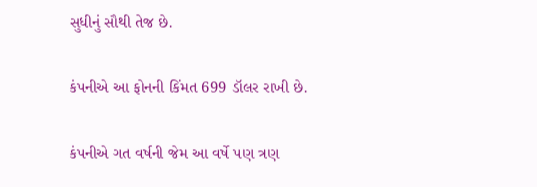સુધીનું સૌથી તેજ છે.

કંપનીએ આ ફોનની કિંમત 699 ડૉલર રાખી છે.

કંપનીએ ગત વર્ષની જેમ આ વર્ષે પણ ત્રણ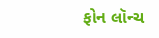ફોન લૉન્ચ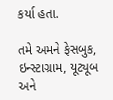કર્યા હતા.

તમે અમને ફેસબુક, ઇન્સ્ટાગ્રામ, યૂટ્યૂબ અને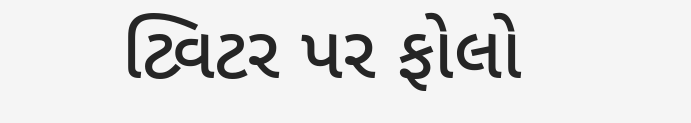ટ્વિટર પર ફોલો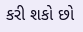કરી શકો છો